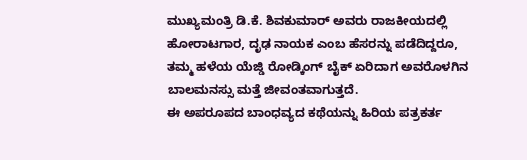ಮುಖ್ಯಮಂತ್ರಿ ಡಿ.ಕೆ. ಶಿವಕುಮಾರ್ ಅವರು ರಾಜಕೀಯದಲ್ಲಿ ಹೋರಾಟಗಾರ, ದೃಢ ನಾಯಕ ಎಂಬ ಹೆಸರನ್ನು ಪಡೆದಿದ್ದರೂ, ತಮ್ಮ ಹಳೆಯ ಯೆಜ್ಡಿ ರೋಡ್ಕಿಂಗ್ ಬೈಕ್ ಏರಿದಾಗ ಅವರೊಳಗಿನ ಬಾಲಮನಸ್ಸು ಮತ್ತೆ ಜೀವಂತವಾಗುತ್ತದೆ.
ಈ ಅಪರೂಪದ ಬಾಂಧವ್ಯದ ಕಥೆಯನ್ನು ಹಿರಿಯ ಪತ್ರಕರ್ತ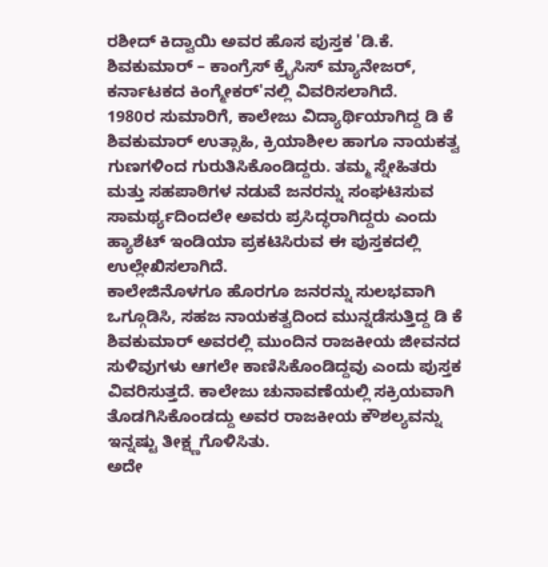ರಶೀದ್ ಕಿದ್ವಾಯಿ ಅವರ ಹೊಸ ಪುಸ್ತಕ 'ಡಿ.ಕೆ. ಶಿವಕುಮಾರ್ – ಕಾಂಗ್ರೆಸ್ ಕ್ರೈಸಿಸ್ ಮ್ಯಾನೇಜರ್, ಕರ್ನಾಟಕದ ಕಿಂಗ್ಮೇಕರ್'ನಲ್ಲಿ ವಿವರಿಸಲಾಗಿದೆ.
1980ರ ಸುಮಾರಿಗೆ, ಕಾಲೇಜು ವಿದ್ಯಾರ್ಥಿಯಾಗಿದ್ದ ಡಿ ಕೆ ಶಿವಕುಮಾರ್ ಉತ್ಸಾಹಿ, ಕ್ರಿಯಾಶೀಲ ಹಾಗೂ ನಾಯಕತ್ವ ಗುಣಗಳಿಂದ ಗುರುತಿಸಿಕೊಂಡಿದ್ದರು. ತಮ್ಮ ಸ್ನೇಹಿತರು ಮತ್ತು ಸಹಪಾಠಿಗಳ ನಡುವೆ ಜನರನ್ನು ಸಂಘಟಿಸುವ ಸಾಮರ್ಥ್ಯದಿಂದಲೇ ಅವರು ಪ್ರಸಿದ್ಧರಾಗಿದ್ದರು ಎಂದು ಹ್ಯಾಶೆಟ್ ಇಂಡಿಯಾ ಪ್ರಕಟಿಸಿರುವ ಈ ಪುಸ್ತಕದಲ್ಲಿ ಉಲ್ಲೇಖಿಸಲಾಗಿದೆ.
ಕಾಲೇಜಿನೊಳಗೂ ಹೊರಗೂ ಜನರನ್ನು ಸುಲಭವಾಗಿ ಒಗ್ಗೂಡಿಸಿ, ಸಹಜ ನಾಯಕತ್ವದಿಂದ ಮುನ್ನಡೆಸುತ್ತಿದ್ದ ಡಿ ಕೆ ಶಿವಕುಮಾರ್ ಅವರಲ್ಲಿ ಮುಂದಿನ ರಾಜಕೀಯ ಜೀವನದ ಸುಳಿವುಗಳು ಆಗಲೇ ಕಾಣಿಸಿಕೊಂಡಿದ್ದವು ಎಂದು ಪುಸ್ತಕ ವಿವರಿಸುತ್ತದೆ. ಕಾಲೇಜು ಚುನಾವಣೆಯಲ್ಲಿ ಸಕ್ರಿಯವಾಗಿ ತೊಡಗಿಸಿಕೊಂಡದ್ದು ಅವರ ರಾಜಕೀಯ ಕೌಶಲ್ಯವನ್ನು ಇನ್ನಷ್ಟು ತೀಕ್ಷ್ಣಗೊಳಿಸಿತು.
ಅದೇ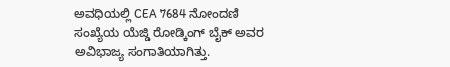ಅವಧಿಯಲ್ಲಿ CEA 7684 ನೋಂದಣಿ ಸಂಖ್ಯೆಯ ಯೆಜ್ಡಿ ರೋಡ್ಕಿಂಗ್ ಬೈಕ್ ಅವರ ಅವಿಭಾಜ್ಯ ಸಂಗಾತಿಯಾಗಿತ್ತು.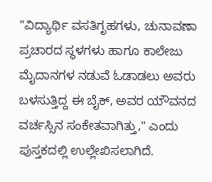"ವಿದ್ಯಾರ್ಥಿ ವಸತಿಗೃಹಗಳು, ಚುನಾವಣಾ ಪ್ರಚಾರದ ಸ್ಥಳಗಳು ಹಾಗೂ ಕಾಲೇಜು ಮೈದಾನಗಳ ನಡುವೆ ಓಡಾಡಲು ಅವರು ಬಳಸುತ್ತಿದ್ದ ಈ ಬೈಕ್, ಅವರ ಯೌವನದ ವರ್ಚಸ್ಸಿನ ಸಂಕೇತವಾಗಿತ್ತು," ಎಂದು ಪುಸ್ತಕದಲ್ಲಿ ಉಲ್ಲೇಖಿಸಲಾಗಿದೆ.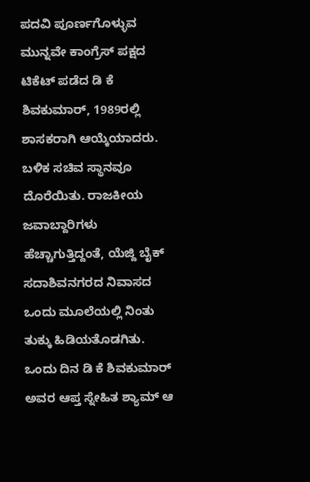ಪದವಿ ಪೂರ್ಣಗೊಳ್ಳುವ ಮುನ್ನವೇ ಕಾಂಗ್ರೆಸ್ ಪಕ್ಷದ ಟಿಕೆಟ್ ಪಡೆದ ಡಿ ಕೆ ಶಿವಕುಮಾರ್, 1989ರಲ್ಲಿ ಶಾಸಕರಾಗಿ ಆಯ್ಕೆಯಾದರು. ಬಳಿಕ ಸಚಿವ ಸ್ಥಾನವೂ ದೊರೆಯಿತು. ರಾಜಕೀಯ ಜವಾಬ್ದಾರಿಗಳು ಹೆಚ್ಚಾಗುತ್ತಿದ್ದಂತೆ, ಯೆಜ್ದಿ ಬೈಕ್ ಸದಾಶಿವನಗರದ ನಿವಾಸದ ಒಂದು ಮೂಲೆಯಲ್ಲಿ ನಿಂತು ತುಕ್ಕು ಹಿಡಿಯತೊಡಗಿತು.
ಒಂದು ದಿನ ಡಿ ಕೆ ಶಿವಕುಮಾರ್ ಅವರ ಆಪ್ತ ಸ್ನೇಹಿತ ಶ್ಯಾಮ್ ಆ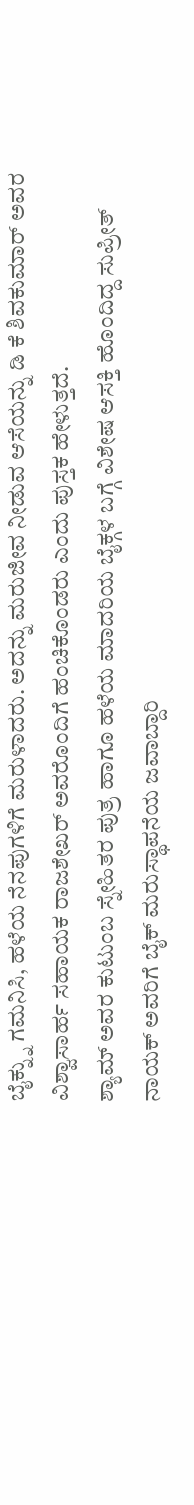ಬೈಕ್ನ್ನು ಗಮನಿಸಿ, ಹಳೆಯ ನೆನಪುಗಳಿಗೆ ಮರುಳಾದರು. ಅದನ್ನು ಮರುಜೀವ ನೀಡುವ ಆಸೆಯನ್ನು ಡಿ ಕೆ ಶಿವಕುಮಾರ್ ಅವರ ವಿಶ್ವಾಸಾರ್ಹ ಸಹಾಯಕ ರಾಜಶೇಖರ್ ಅವರೊಂದಿಗೆ ಹಂಚಿಕೊಂಡರು ಎಂದು ಪುಸ್ತಕ ಹೇಳುತ್ತದೆ.
ಶ್ಯಾಮ್ ಅವರ ಕುಟುಂಬ ಸ್ನೇಹಿತರ ಪುತ್ರ ಹಾಗೂ ಹಳೆಯ ಮಾದರಿಯ ಬೈಕ್ಗಳ ಬಗ್ಗೆ ವಿಶೇಷ ಆಸಕ್ತಿ ಹೊಂದಿದ್ದ ಸುಪ್ರೀತ್ ನಾಯಕ್ ಅವರಿಗೆ ಬೈಕ್ ಮರುಸ್ಥಾಪನೆಯ ಜವಾಬ್ದಾರಿ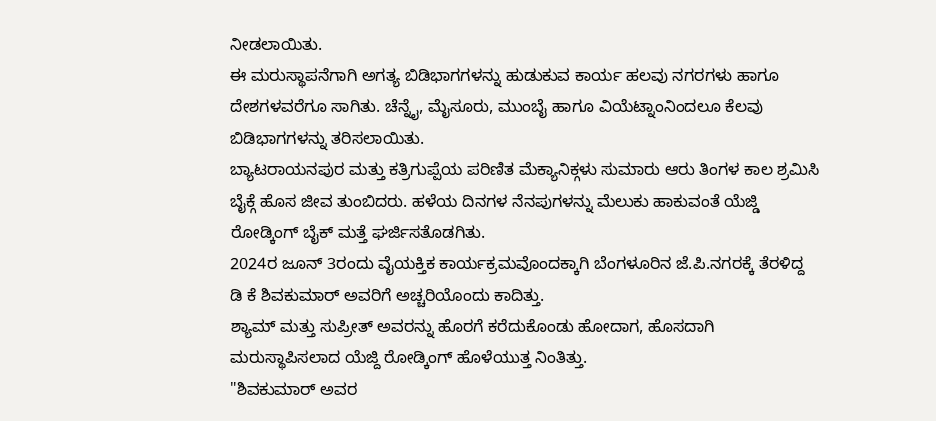ನೀಡಲಾಯಿತು.
ಈ ಮರುಸ್ಥಾಪನೆಗಾಗಿ ಅಗತ್ಯ ಬಿಡಿಭಾಗಗಳನ್ನು ಹುಡುಕುವ ಕಾರ್ಯ ಹಲವು ನಗರಗಳು ಹಾಗೂ ದೇಶಗಳವರೆಗೂ ಸಾಗಿತು. ಚೆನ್ನೈ, ಮೈಸೂರು, ಮುಂಬೈ ಹಾಗೂ ವಿಯೆಟ್ನಾಂನಿಂದಲೂ ಕೆಲವು ಬಿಡಿಭಾಗಗಳನ್ನು ತರಿಸಲಾಯಿತು.
ಬ್ಯಾಟರಾಯನಪುರ ಮತ್ತು ಕತ್ರಿಗುಪ್ಪೆಯ ಪರಿಣಿತ ಮೆಕ್ಯಾನಿಕ್ಗಳು ಸುಮಾರು ಆರು ತಿಂಗಳ ಕಾಲ ಶ್ರಮಿಸಿ ಬೈಕ್ಗೆ ಹೊಸ ಜೀವ ತುಂಬಿದರು. ಹಳೆಯ ದಿನಗಳ ನೆನಪುಗಳನ್ನು ಮೆಲುಕು ಹಾಕುವಂತೆ ಯೆಜ್ಡಿ ರೋಡ್ಕಿಂಗ್ ಬೈಕ್ ಮತ್ತೆ ಘರ್ಜಿಸತೊಡಗಿತು.
2024ರ ಜೂನ್ 3ರಂದು ವೈಯಕ್ತಿಕ ಕಾರ್ಯಕ್ರಮವೊಂದಕ್ಕಾಗಿ ಬೆಂಗಳೂರಿನ ಜೆ.ಪಿ.ನಗರಕ್ಕೆ ತೆರಳಿದ್ದ ಡಿ ಕೆ ಶಿವಕುಮಾರ್ ಅವರಿಗೆ ಅಚ್ಚರಿಯೊಂದು ಕಾದಿತ್ತು.
ಶ್ಯಾಮ್ ಮತ್ತು ಸುಪ್ರೀತ್ ಅವರನ್ನು ಹೊರಗೆ ಕರೆದುಕೊಂಡು ಹೋದಾಗ, ಹೊಸದಾಗಿ ಮರುಸ್ಥಾಪಿಸಲಾದ ಯೆಜ್ದಿ ರೋಡ್ಕಿಂಗ್ ಹೊಳೆಯುತ್ತ ನಿಂತಿತ್ತು.
"ಶಿವಕುಮಾರ್ ಅವರ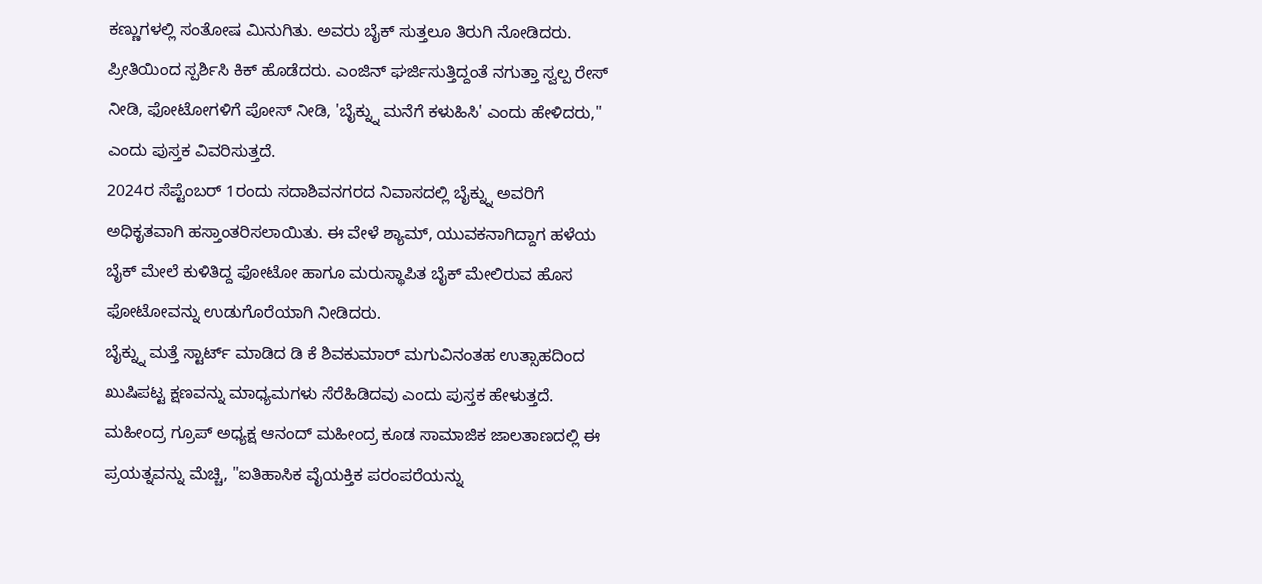ಕಣ್ಣುಗಳಲ್ಲಿ ಸಂತೋಷ ಮಿನುಗಿತು. ಅವರು ಬೈಕ್ ಸುತ್ತಲೂ ತಿರುಗಿ ನೋಡಿದರು. ಪ್ರೀತಿಯಿಂದ ಸ್ಪರ್ಶಿಸಿ ಕಿಕ್ ಹೊಡೆದರು. ಎಂಜಿನ್ ಘರ್ಜಿಸುತ್ತಿದ್ದಂತೆ ನಗುತ್ತಾ ಸ್ವಲ್ಪ ರೇಸ್ ನೀಡಿ, ಫೋಟೋಗಳಿಗೆ ಪೋಸ್ ನೀಡಿ, 'ಬೈಕ್ನ್ನು ಮನೆಗೆ ಕಳುಹಿಸಿ' ಎಂದು ಹೇಳಿದರು," ಎಂದು ಪುಸ್ತಕ ವಿವರಿಸುತ್ತದೆ.
2024ರ ಸೆಪ್ಟೆಂಬರ್ 1ರಂದು ಸದಾಶಿವನಗರದ ನಿವಾಸದಲ್ಲಿ ಬೈಕ್ನ್ನು ಅವರಿಗೆ ಅಧಿಕೃತವಾಗಿ ಹಸ್ತಾಂತರಿಸಲಾಯಿತು. ಈ ವೇಳೆ ಶ್ಯಾಮ್, ಯುವಕನಾಗಿದ್ದಾಗ ಹಳೆಯ ಬೈಕ್ ಮೇಲೆ ಕುಳಿತಿದ್ದ ಫೋಟೋ ಹಾಗೂ ಮರುಸ್ಥಾಪಿತ ಬೈಕ್ ಮೇಲಿರುವ ಹೊಸ ಫೋಟೋವನ್ನು ಉಡುಗೊರೆಯಾಗಿ ನೀಡಿದರು.
ಬೈಕ್ನ್ನು ಮತ್ತೆ ಸ್ಟಾರ್ಟ್ ಮಾಡಿದ ಡಿ ಕೆ ಶಿವಕುಮಾರ್ ಮಗುವಿನಂತಹ ಉತ್ಸಾಹದಿಂದ ಖುಷಿಪಟ್ಟ ಕ್ಷಣವನ್ನು ಮಾಧ್ಯಮಗಳು ಸೆರೆಹಿಡಿದವು ಎಂದು ಪುಸ್ತಕ ಹೇಳುತ್ತದೆ.
ಮಹೀಂದ್ರ ಗ್ರೂಪ್ ಅಧ್ಯಕ್ಷ ಆನಂದ್ ಮಹೀಂದ್ರ ಕೂಡ ಸಾಮಾಜಿಕ ಜಾಲತಾಣದಲ್ಲಿ ಈ ಪ್ರಯತ್ನವನ್ನು ಮೆಚ್ಚಿ, "ಐತಿಹಾಸಿಕ ವೈಯಕ್ತಿಕ ಪರಂಪರೆಯನ್ನು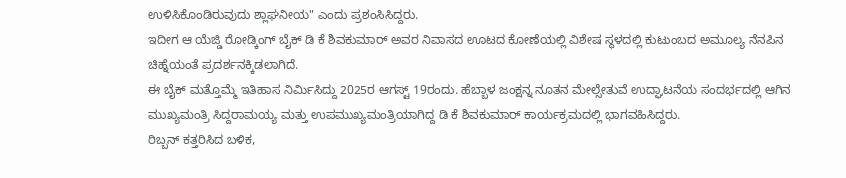ಉಳಿಸಿಕೊಂಡಿರುವುದು ಶ್ಲಾಘನೀಯ" ಎಂದು ಪ್ರಶಂಸಿಸಿದ್ದರು.
ಇದೀಗ ಆ ಯೆಜ್ಡಿ ರೋಡ್ಕಿಂಗ್ ಬೈಕ್ ಡಿ ಕೆ ಶಿವಕುಮಾರ್ ಅವರ ನಿವಾಸದ ಊಟದ ಕೋಣೆಯಲ್ಲಿ ವಿಶೇಷ ಸ್ಥಳದಲ್ಲಿ ಕುಟುಂಬದ ಅಮೂಲ್ಯ ನೆನಪಿನ ಚಿಹ್ನೆಯಂತೆ ಪ್ರದರ್ಶನಕ್ಕಿಡಲಾಗಿದೆ.
ಈ ಬೈಕ್ ಮತ್ತೊಮ್ಮೆ ಇತಿಹಾಸ ನಿರ್ಮಿಸಿದ್ದು 2025ರ ಆಗಸ್ಟ್ 19ರಂದು. ಹೆಬ್ಬಾಳ ಜಂಕ್ಷನ್ನ ನೂತನ ಮೇಲ್ಸೇತುವೆ ಉದ್ಘಾಟನೆಯ ಸಂದರ್ಭದಲ್ಲಿ ಆಗಿನ ಮುಖ್ಯಮಂತ್ರಿ ಸಿದ್ದರಾಮಯ್ಯ ಮತ್ತು ಉಪಮುಖ್ಯಮಂತ್ರಿಯಾಗಿದ್ದ ಡಿ ಕೆ ಶಿವಕುಮಾರ್ ಕಾರ್ಯಕ್ರಮದಲ್ಲಿ ಭಾಗವಹಿಸಿದ್ದರು.
ರಿಬ್ಬನ್ ಕತ್ತರಿಸಿದ ಬಳಿಕ,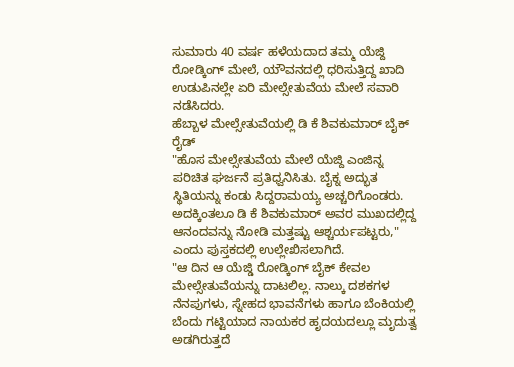ಸುಮಾರು 40 ವರ್ಷ ಹಳೆಯದಾದ ತಮ್ಮ ಯೆಜ್ದಿ ರೋಡ್ಕಿಂಗ್ ಮೇಲೆ, ಯೌವನದಲ್ಲಿ ಧರಿಸುತ್ತಿದ್ದ ಖಾದಿ ಉಡುಪಿನಲ್ಲೇ ಏರಿ ಮೇಲ್ಸೇತುವೆಯ ಮೇಲೆ ಸವಾರಿ ನಡೆಸಿದರು.
ಹೆಬ್ಬಾಳ ಮೇಲ್ಸೇತುವೆಯಲ್ಲಿ ಡಿ ಕೆ ಶಿವಕುಮಾರ್ ಬೈಕ್ ರೈಡ್
"ಹೊಸ ಮೇಲ್ಸೇತುವೆಯ ಮೇಲೆ ಯೆಜ್ದಿ ಎಂಜಿನ್ನ ಪರಿಚಿತ ಘರ್ಜನೆ ಪ್ರತಿಧ್ವನಿಸಿತು. ಬೈಕ್ನ ಅದ್ಭುತ ಸ್ಥಿತಿಯನ್ನು ಕಂಡು ಸಿದ್ದರಾಮಯ್ಯ ಅಚ್ಚರಿಗೊಂಡರು. ಅದಕ್ಕಿಂತಲೂ ಡಿ ಕೆ ಶಿವಕುಮಾರ್ ಅವರ ಮುಖದಲ್ಲಿದ್ದ ಆನಂದವನ್ನು ನೋಡಿ ಮತ್ತಷ್ಟು ಆಶ್ಚರ್ಯಪಟ್ಟರು," ಎಂದು ಪುಸ್ತಕದಲ್ಲಿ ಉಲ್ಲೇಖಿಸಲಾಗಿದೆ.
"ಆ ದಿನ ಆ ಯೆಜ್ಡಿ ರೋಡ್ಕಿಂಗ್ ಬೈಕ್ ಕೇವಲ ಮೇಲ್ಸೇತುವೆಯನ್ನು ದಾಟಲಿಲ್ಲ. ನಾಲ್ಕು ದಶಕಗಳ ನೆನಪುಗಳು, ಸ್ನೇಹದ ಭಾವನೆಗಳು ಹಾಗೂ ಬೆಂಕಿಯಲ್ಲಿ ಬೆಂದು ಗಟ್ಟಿಯಾದ ನಾಯಕರ ಹೃದಯದಲ್ಲೂ ಮೃದುತ್ವ ಅಡಗಿರುತ್ತದೆ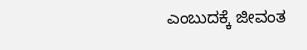ಎಂಬುದಕ್ಕೆ ಜೀವಂತ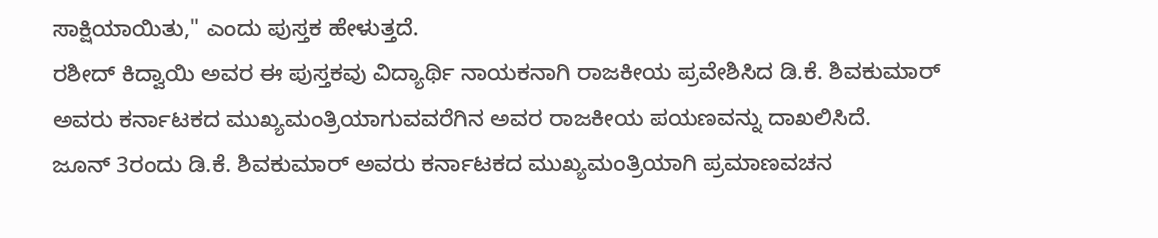ಸಾಕ್ಷಿಯಾಯಿತು," ಎಂದು ಪುಸ್ತಕ ಹೇಳುತ್ತದೆ.
ರಶೀದ್ ಕಿದ್ವಾಯಿ ಅವರ ಈ ಪುಸ್ತಕವು ವಿದ್ಯಾರ್ಥಿ ನಾಯಕನಾಗಿ ರಾಜಕೀಯ ಪ್ರವೇಶಿಸಿದ ಡಿ.ಕೆ. ಶಿವಕುಮಾರ್ ಅವರು ಕರ್ನಾಟಕದ ಮುಖ್ಯಮಂತ್ರಿಯಾಗುವವರೆಗಿನ ಅವರ ರಾಜಕೀಯ ಪಯಣವನ್ನು ದಾಖಲಿಸಿದೆ.
ಜೂನ್ 3ರಂದು ಡಿ.ಕೆ. ಶಿವಕುಮಾರ್ ಅವರು ಕರ್ನಾಟಕದ ಮುಖ್ಯಮಂತ್ರಿಯಾಗಿ ಪ್ರಮಾಣವಚನ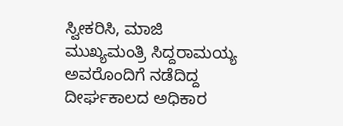ಸ್ವೀಕರಿಸಿ, ಮಾಜಿ ಮುಖ್ಯಮಂತ್ರಿ ಸಿದ್ದರಾಮಯ್ಯ ಅವರೊಂದಿಗೆ ನಡೆದಿದ್ದ ದೀರ್ಘಕಾಲದ ಅಧಿಕಾರ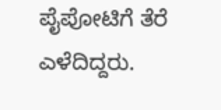ಪೈಪೋಟಿಗೆ ತೆರೆ ಎಳೆದಿದ್ದರು.